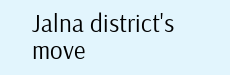Jalna district's move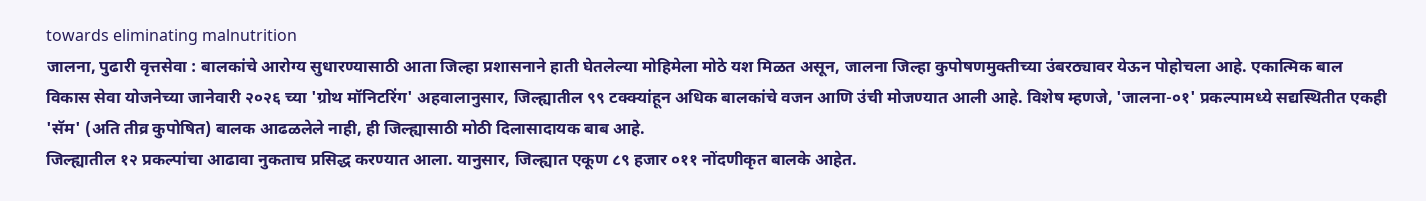towards eliminating malnutrition
जालना, पुढारी वृत्तसेवा : बालकांचे आरोग्य सुधारण्यासाठी आता जिल्हा प्रशासनाने हाती घेतलेल्या मोहिमेला मोठे यश मिळत असून, जालना जिल्हा कुपोषणमुक्तीच्या उंबरठ्यावर येऊन पोहोचला आहे. एकात्मिक बाल विकास सेवा योजनेच्या जानेवारी २०२६ च्या 'ग्रोथ मॉनिटरिंग' अहवालानुसार, जिल्ह्यातील ९९ टक्क्यांहून अधिक बालकांचे वजन आणि उंची मोजण्यात आली आहे. विशेष म्हणजे, 'जालना-०१' प्रकल्पामध्ये सद्यस्थितीत एकही 'सॅम' (अति तीव्र कुपोषित) बालक आढळलेले नाही, ही जिल्ह्यासाठी मोठी दिलासादायक बाब आहे.
जिल्ह्यातील १२ प्रकल्पांचा आढावा नुकताच प्रसिद्ध करण्यात आला. यानुसार, जिल्ह्यात एकूण ८९ हजार ०११ नोंदणीकृत बालके आहेत.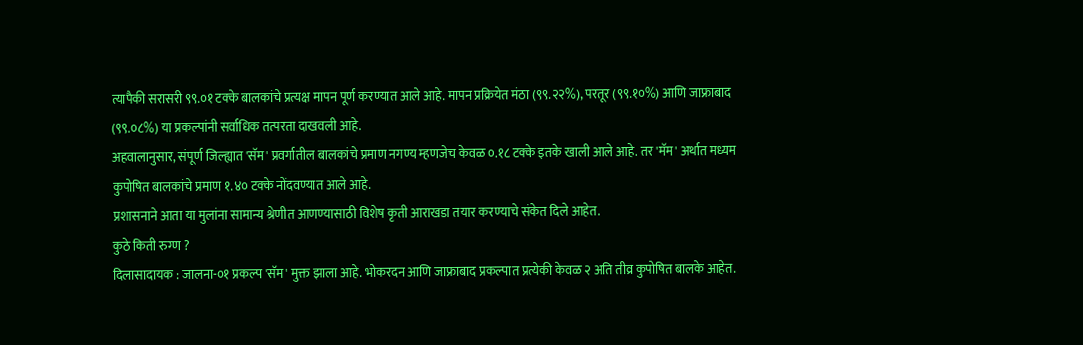त्यापैकी सरासरी ९९.०१ टक्के बालकांचे प्रत्यक्ष मापन पूर्ण करण्यात आले आहे. मापन प्रक्रियेत मंठा (९९.२२%), परतूर (९९.१०%) आणि जाफ्राबाद (९९.०८%) या प्रकल्पांनी सर्वाधिक तत्परता दाखवली आहे.
अहवालानुसार, संपूर्ण जिल्ह्यात 'सॅम' प्रवर्गातील बालकांचे प्रमाण नगण्य म्हणजेच केवळ ०.१८ टक्के इतके खाली आले आहे. तर 'मॅम' अर्थात मध्यम कुपोषित बालकांचे प्रमाण १.४० टक्के नोंदवण्यात आले आहे.
प्रशासनाने आता या मुलांना सामान्य श्रेणीत आणण्यासाठी विशेष कृती आराखडा तयार करण्याचे संकेत दिले आहेत.
कुठे किती रुग्ण ?
दिलासादायक : जालना-०१ प्रकल्प 'सॅम' मुक्त झाला आहे. भोकरदन आणि जाफ्राबाद प्रकल्पात प्रत्येकी केवळ २ अति तीव्र कुपोषित बालके आहेत.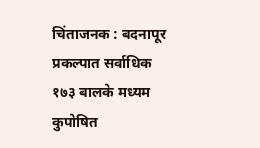चिंताजनक : बदनापूर
प्रकल्पात सर्वाधिक १७३ बालके मध्यम कुपोषित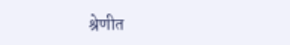श्रेणीत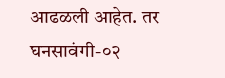आढळली आहेत. तर घनसावंगी-०२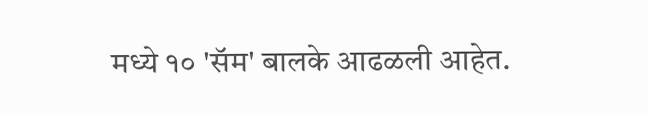मध्ये १० 'सॅम' बालके आढळली आहेत.